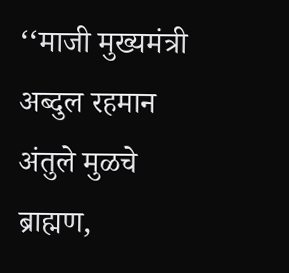‘‘माजी मुख्यमंत्री अब्दुल रहमान अंतुले मुळचे ब्राह्मण,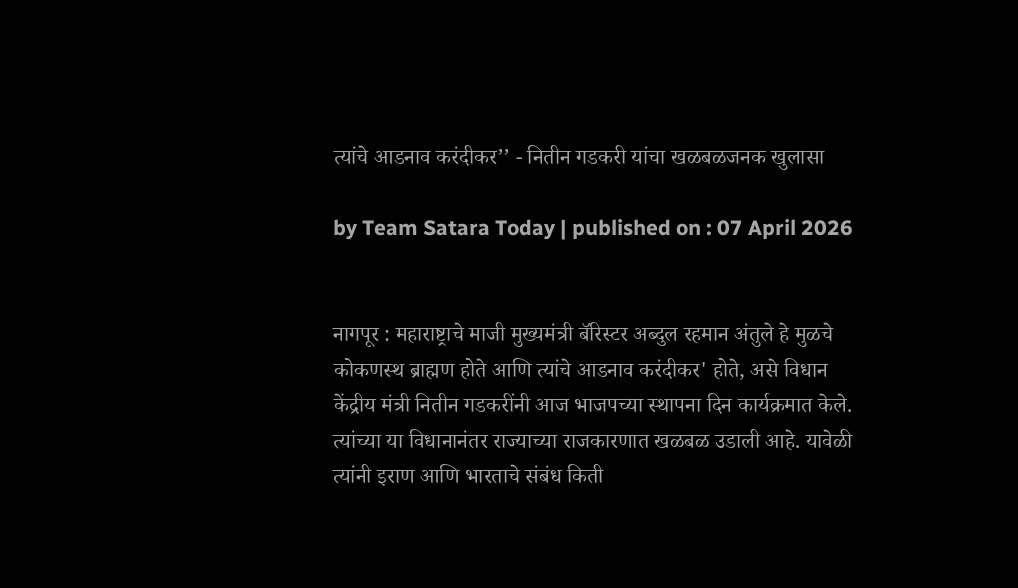त्यांचे आडनाव करंदीकर’’ - नितीन गडकरी यांचा खळबळजनक खुलासा

by Team Satara Today | published on : 07 April 2026


नागपूर : महाराष्ट्राचे माजी मुख्यमंत्री बॅरिस्टर अब्दुल रहमान अंतुले हे मुळचे कोकणस्थ ब्राह्मण होते आणि त्यांचे आडनाव करंदीकर' होते, असे विधान केंद्रीय मंत्री नितीन गडकरींनी आज भाजपच्या स्थापना दिन कार्यक्रमात केले. त्यांच्या या विधानानंतर राज्याच्या राजकारणात खळबळ उडाली आहे. यावेळी त्यांनी इराण आणि भारताचे संबंध किती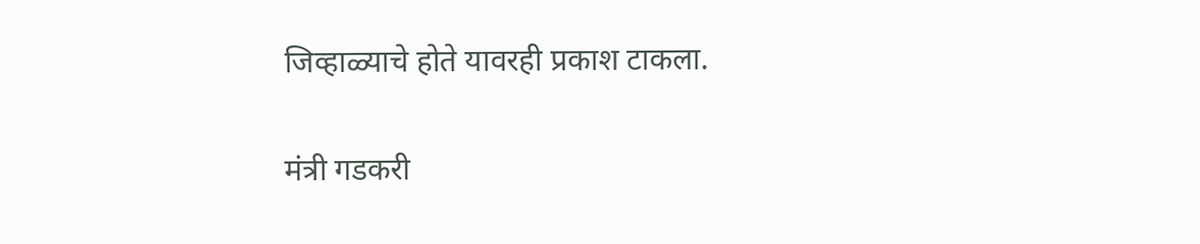जिव्हाळ्याचे होते यावरही प्रकाश टाकला.

मंत्री गडकरी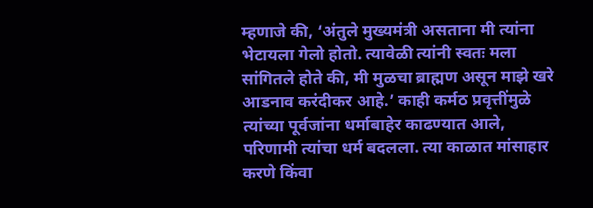म्हणाजे की, ‘अंतुले मुख्यमंत्री असताना मी त्यांना भेटायला गेलो होतो. त्यावेळी त्यांनी स्वतः मला सांगितले होते की, मी मुळचा ब्राह्मण असून माझे खरे आडनाव करंदीकर आहे.’ काही कर्मठ प्रवृत्तींमुळे त्यांच्या पूर्वजांना धर्माबाहेर काढण्यात आले, परिणामी त्यांचा धर्म बदलला. त्या काळात मांसाहार करणे किंवा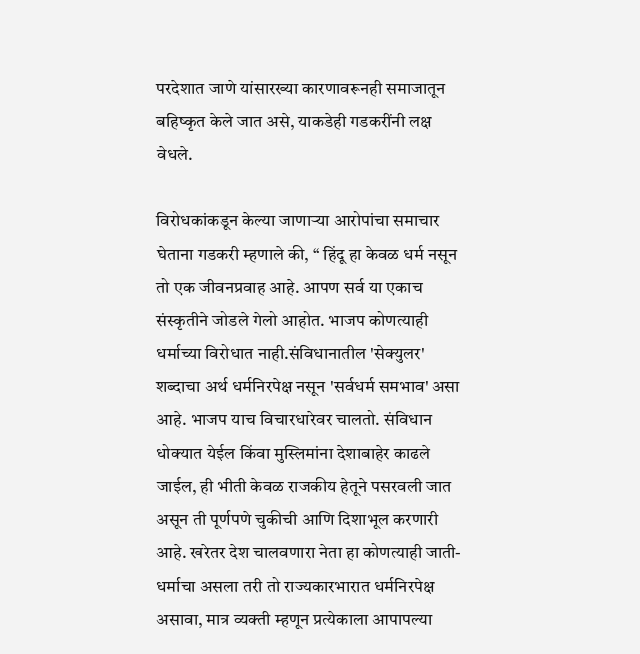परदेशात जाणे यांसारख्या कारणावरूनही समाजातून बहिष्कृत केले जात असे, याकडेही गडकरींनी लक्ष वेधले.

विरोधकांकडून केल्या जाणाऱ्या आरोपांचा समाचार घेताना गडकरी म्हणाले की, ‘‘ हिंदू हा केवळ धर्म नसून तो एक जीवनप्रवाह आहे. आपण सर्व या एकाच संस्कृतीने जोडले गेलो आहोत. भाजप कोणत्याही धर्माच्या विरोधात नाही.संविधानातील 'सेक्युलर' शब्दाचा अर्थ धर्मनिरपेक्ष नसून 'सर्वधर्म समभाव' असा आहे. भाजप याच विचारधारेवर चालतो. संविधान धोक्यात येईल किंवा मुस्लिमांना देशाबाहेर काढले जाईल, ही भीती केवळ राजकीय हेतूने पसरवली जात असून ती पूर्णपणे चुकीची आणि दिशाभूल करणारी आहे. खरेतर देश चालवणारा नेता हा कोणत्याही जाती-धर्माचा असला तरी तो राज्यकारभारात धर्मनिरपेक्ष असावा, मात्र व्यक्ती म्हणून प्रत्येकाला आपापल्या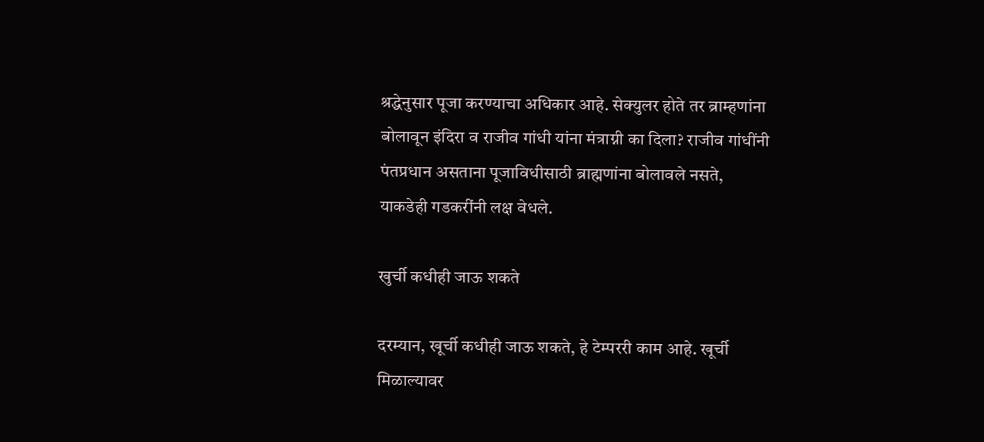श्रद्धेनुसार पूजा करण्याचा अधिकार आहे. सेक्युलर होते तर ब्राम्हणांना बोलावून इंदिरा व राजीव गांधी यांना मंत्राग्नी का दिला? राजीव गांधींनी पंतप्रधान असताना पूजाविधीसाठी ब्राह्मणांना बोलावले नसते, याकडेही गडकरींनी लक्ष वेधले.

खुर्ची कधीही जाऊ शकते

दरम्यान, खूर्ची कधीही जाऊ शकते, हे टेम्पररी काम आहे. खूर्ची मिळाल्यावर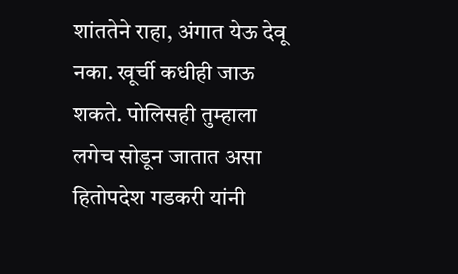शांततेने राहा, अंगात येऊ देवू नका. खूर्ची कधीही जाऊ शकते. पोलिसही तुम्हाला लगेच सोडून जातात असा हितोपदेश गडकरी यांनी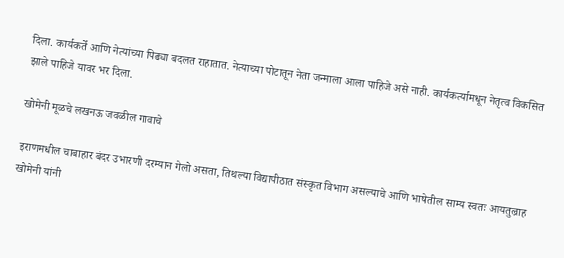दिला. कार्यकर्ते आणि नेत्यांच्या पिढ्या बदलत राहातात. नेत्याच्या पोटातून नेता जन्माला आला पाहिजे असे नाही. कार्यकर्त्यामधून नेतृत्व विकसित झाले पाहिजे यावर भर दिला.

खोमेनी मूळचे लखनऊ जवळील गावाचे

इराणमधील चाबाहार बंदर उभारणी दरम्यान गेलो असता, तिथल्या विद्यापीठात संस्कृत विभाग असल्याचे आणि भाषेतील साम्य स्वतः आयतुल्राह खोमेनी यांनी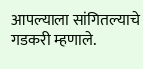आपल्याला सांगितल्याचे गडकरी म्हणाले.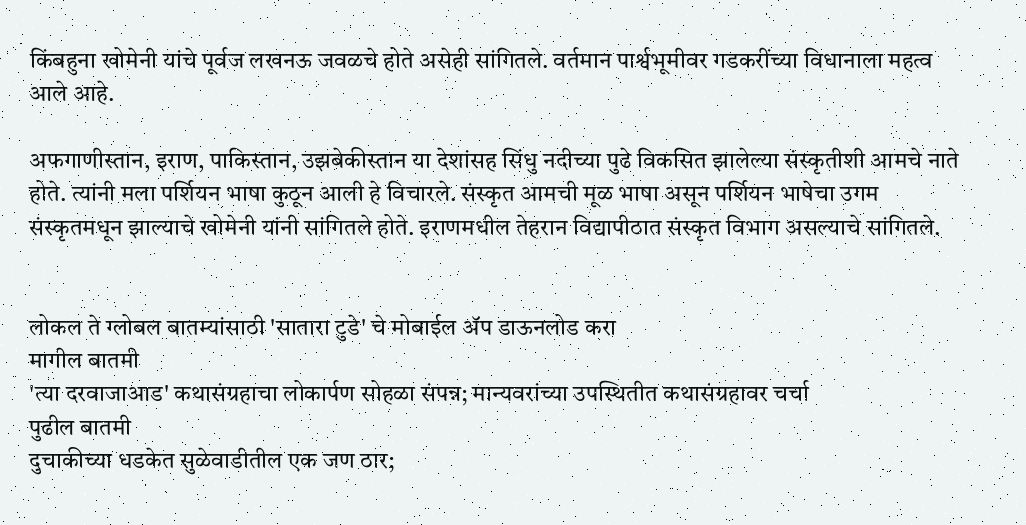किंबहुना खोमेनी यांचे पूर्वज लखनऊ जवळचे होते असेही सांगितले. वर्तमान पार्श्वभूमीवर गडकरींच्या विधानाला महत्व आले आहे.

अफगाणीस्तान, इराण, पाकिस्तान, उझबेकीस्तान या देशांसह सिंधु नदीच्या पुढे विकसित झालेल्या संस्कृतीशी आमचे नाते होते. त्यांनी मला पर्शियन भाषा कुठून आली हे विचारले. संस्कृत आमची मूळ भाषा असून पर्शियन भाषेचा उगम संस्कृतमधून झाल्याचे खोमेनी यांनी सांगितले होते. इराणमधील तेहरान विद्यापीठात संस्कृत विभाग असल्याचे सांगितले.


लोकल ते ग्लोबल बातम्यांसाठी 'सातारा टुडे' चे मोबाईल ॲप डाऊनलोड करा
मागील बातमी
'त्या दरवाजाआड' कथासंग्रहाचा लोकार्पण सोहळा संपन्न; मान्यवरांच्या उपस्थितीत कथासंग्रहावर चर्चा
पुढील बातमी
दुचाकीच्या धडकेत सुळेवाडीतील एक जण ठार;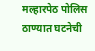मल्हारपेठ पोलिस ठाण्यात घटनेची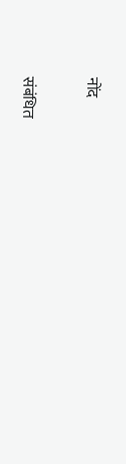नोंद

संबंधित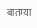बातम्या